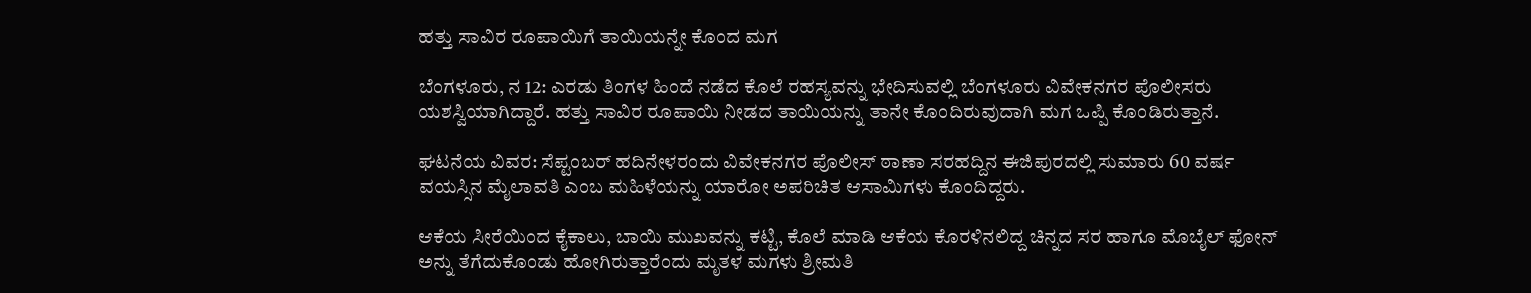ಹತ್ತು ಸಾವಿರ ರೂಪಾಯಿಗೆ ತಾಯಿಯನ್ನೇ ಕೊಂದ ಮಗ

ಬೆಂಗಳೂರು, ನ 12: ಎರಡು ತಿಂಗಳ ಹಿಂದೆ ನಡೆದ ಕೊಲೆ ರಹಸ್ಯವನ್ನು ಭೇದಿಸುವಲ್ಲಿ ಬೆಂಗಳೂರು ವಿವೇಕನಗರ ಪೊಲೀಸರು ಯಶಸ್ವಿಯಾಗಿದ್ದಾರೆ. ಹತ್ತು ಸಾವಿರ ರೂಪಾಯಿ ನೀಡದ ತಾಯಿಯನ್ನು ತಾನೇ ಕೊಂದಿರುವುದಾಗಿ ಮಗ ಒಪ್ಪಿ ಕೊಂಡಿರುತ್ತಾನೆ.

ಘಟನೆಯ ವಿವರ: ಸೆಪ್ಟಂಬರ್ ಹದಿನೇಳರಂದು ವಿವೇಕನಗರ ಪೊಲೀಸ್ ಠಾಣಾ ಸರಹದ್ದಿನ ಈಜಿಪುರದಲ್ಲಿ ಸುಮಾರು 60 ವರ್ಷ ವಯಸ್ಸಿನ ಮೈಲಾವತಿ ಎಂಬ ಮಹಿಳೆಯನ್ನು ಯಾರೋ ಅಪರಿಚಿತ ಆಸಾಮಿಗಳು ಕೊಂದಿದ್ದರು.

ಆಕೆಯ ಸೀರೆಯಿಂದ ಕೈಕಾಲು, ಬಾಯಿ ಮುಖವನ್ನು ಕಟ್ಟಿ, ಕೊಲೆ ಮಾಡಿ ಆಕೆಯ ಕೊರಳಿನಲಿದ್ದ ಚಿನ್ನದ ಸರ ಹಾಗೂ ಮೊಬೈಲ್ ಫೋನ್ ಅನ್ನು ತೆಗೆದುಕೊಂಡು ಹೋಗಿರುತ್ತಾರೆಂದು ಮೃತಳ ಮಗಳು ಶ್ರೀಮತಿ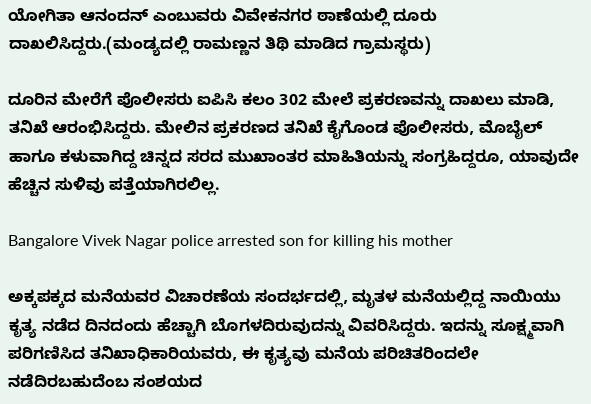ಯೋಗಿತಾ ಆನಂದನ್ ಎಂಬುವರು ವಿವೇಕನಗರ ಠಾಣೆಯಲ್ಲಿ ದೂರು ದಾಖಲಿಸಿದ್ದರು.(ಮಂಡ್ಯದಲ್ಲಿ ರಾಮಣ್ಣನ ತಿಥಿ ಮಾಡಿದ ಗ್ರಾಮಸ್ಥರು)

ದೂರಿನ ಮೇರೆಗೆ ಪೊಲೀಸರು ಐಪಿಸಿ ಕಲಂ 302 ಮೇಲೆ ಪ್ರಕರಣವನ್ನು ದಾಖಲು ಮಾಡಿ, ತನಿಖೆ ಆರಂಭಿಸಿದ್ದರು. ಮೇಲಿನ ಪ್ರಕರಣದ ತನಿಖೆ ಕೈಗೊಂಡ ಪೊಲೀಸರು, ಮೊಬೈಲ್ ಹಾಗೂ ಕಳುವಾಗಿದ್ದ ಚಿನ್ನದ ಸರದ ಮುಖಾಂತರ ಮಾಹಿತಿಯನ್ನು ಸಂಗ್ರಹಿದ್ದರೂ, ಯಾವುದೇ ಹೆಚ್ಚಿನ ಸುಳಿವು ಪತ್ತೆಯಾಗಿರಲಿಲ್ಲ.

Bangalore Vivek Nagar police arrested son for killing his mother

ಅಕ್ಕಪಕ್ಕದ ಮನೆಯವರ ವಿಚಾರಣೆಯ ಸಂದರ್ಭದಲ್ಲಿ, ಮೃತಳ ಮನೆಯಲ್ಲಿದ್ದ ನಾಯಿಯು ಕೃತ್ಯ ನಡೆದ ದಿನದಂದು ಹೆಚ್ಚಾಗಿ ಬೊಗಳದಿರುವುದನ್ನು ವಿವರಿಸಿದ್ದರು. ಇದನ್ನು ಸೂಕ್ಷ್ಮವಾಗಿ ಪರಿಗಣಿಸಿದ ತನಿಖಾಧಿಕಾರಿಯವರು, ಈ ಕೃತ್ಯವು ಮನೆಯ ಪರಿಚಿತರಿಂದಲೇ ನಡೆದಿರಬಹುದೆಂಬ ಸಂಶಯದ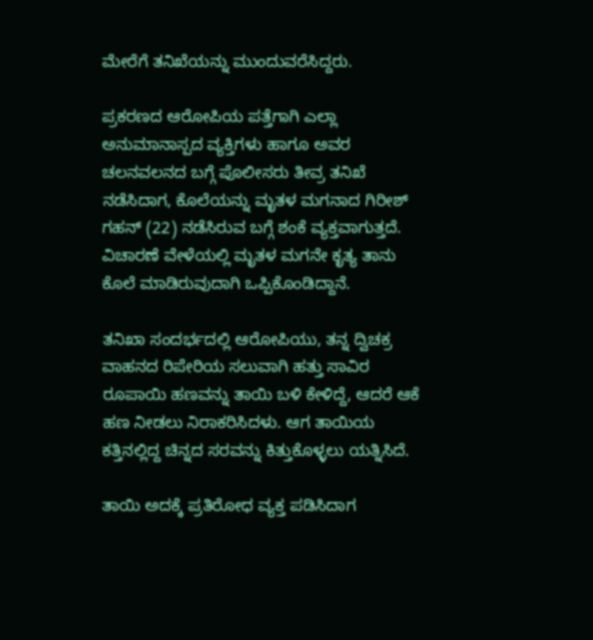ಮೇರೆಗೆ ತನಿಖೆಯನ್ನು ಮುಂದುವರೆಸಿದ್ದರು.

ಪ್ರಕರಣದ ಆರೋಪಿಯ ಪತ್ತೆಗಾಗಿ ಎಲ್ಲಾ ಅನುಮಾನಾಸ್ಪದ ವ್ಯಕ್ತಿಗಳು ಹಾಗೂ ಅವರ ಚಲನವಲನದ ಬಗ್ಗೆ ಪೊಲೀಸರು ತೀವ್ರ ತನಿಖೆ ನಡೆಸಿದಾಗ, ಕೊಲೆಯನ್ನು ಮೃತಳ ಮಗನಾದ ಗಿರೀಶ್ ಗಹನ್ (22) ನಡೆಸಿರುವ ಬಗ್ಗೆ ಶಂಕೆ ವ್ಯಕ್ತವಾಗುತ್ತದೆ. ವಿಚಾರಣೆ ವೇಳೆಯಲ್ಲಿ ಮೃತಳ ಮಗನೇ ಕೃತ್ಯ ತಾನು ಕೊಲೆ ಮಾಡಿರುವುದಾಗಿ ಒಪ್ಪಿಕೊಂಡಿದ್ದಾನೆ.

ತನಿಖಾ ಸಂದರ್ಭದಲ್ಲಿ ಆರೋಪಿಯು, ತನ್ನ ದ್ವಿಚಕ್ರ ವಾಹನದ ರಿಪೇರಿಯ ಸಲುವಾಗಿ ಹತ್ತು ಸಾವಿರ ರೂಪಾಯಿ ಹಣವನ್ನು ತಾಯಿ ಬಳಿ ಕೇಳಿದ್ದೆ, ಆದರೆ ಆಕೆ ಹಣ ನೀಡಲು ನಿರಾಕರಿಸಿದಳು. ಆಗ ತಾಯಿಯ ಕತ್ತಿನಲ್ಲಿದ್ದ ಚಿನ್ನದ ಸರವನ್ನು ಕಿತ್ತುಕೊಳ್ಳಲು ಯತ್ನಿಸಿದೆ.

ತಾಯಿ ಅದಕ್ಕೆ ಪ್ರತಿರೋಧ ವ್ಯಕ್ತ ಪಡಿಸಿದಾಗ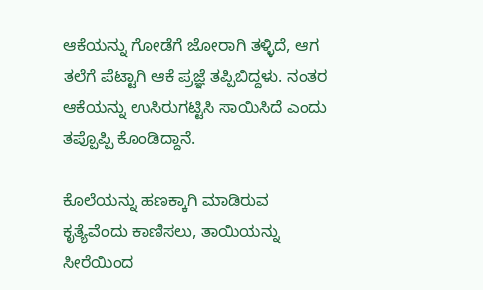ಆಕೆಯನ್ನು ಗೋಡೆಗೆ ಜೋರಾಗಿ ತಳ್ಳಿದೆ, ಆಗ ತಲೆಗೆ ಪೆಟ್ಟಾಗಿ ಆಕೆ ಪ್ರಜ್ಞೆ ತಪ್ಪಿಬಿದ್ದಳು. ನಂತರ ಆಕೆಯನ್ನು ಉಸಿರುಗಟ್ಟಿಸಿ ಸಾಯಿಸಿದೆ ಎಂದು ತಪ್ಪೊಪ್ಪಿ ಕೊಂಡಿದ್ದಾನೆ.

ಕೊಲೆಯನ್ನು ಹಣಕ್ಕಾಗಿ ಮಾಡಿರುವ ಕೃತ್ಯೆವೆಂದು ಕಾಣಿಸಲು, ತಾಯಿಯನ್ನು ಸೀರೆಯಿಂದ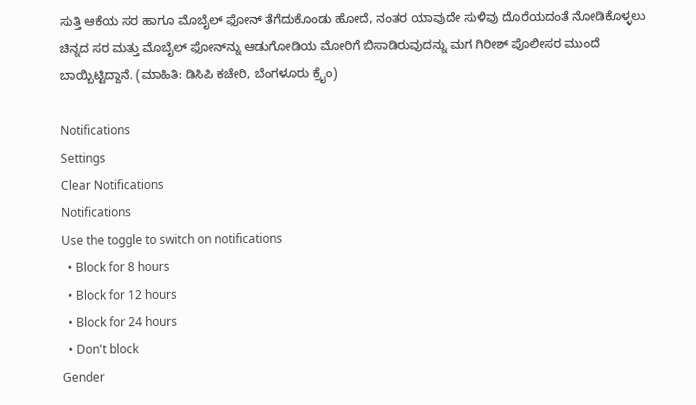ಸುತ್ತಿ ಆಕೆಯ ಸರ ಹಾಗೂ ಮೊಬೈಲ್ ಫೋನ್ ತೆಗೆದುಕೊಂಡು ಹೋದೆ, ನಂತರ ಯಾವುದೇ ಸುಳಿವು ದೊರೆಯದಂತೆ ನೋಡಿಕೊಳ್ಳಲು ಚಿನ್ನದ ಸರ ಮತ್ತು ಮೊಬೈಲ್ ಫೋನ್‍ನ್ನು ಆಡುಗೋಡಿಯ ಮೋರಿಗೆ ಬಿಸಾಡಿರುವುದನ್ನು ಮಗ ಗಿರೀಶ್ ಪೊಲೀಸರ ಮುಂದೆ ಬಾಯ್ಬಿಟ್ಟಿದ್ದಾನೆ. (ಮಾಹಿತಿ: ಡಿಸಿಪಿ ಕಚೇರಿ, ಬೆಂಗಳೂರು ಕ್ರೈಂ)

Notifications
Settings
Clear Notifications
Notifications
Use the toggle to switch on notifications
  • Block for 8 hours
  • Block for 12 hours
  • Block for 24 hours
  • Don't block
Gender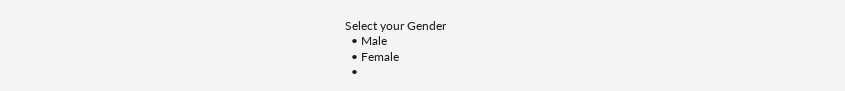Select your Gender
  • Male
  • Female
  •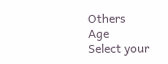Others
Age
Select your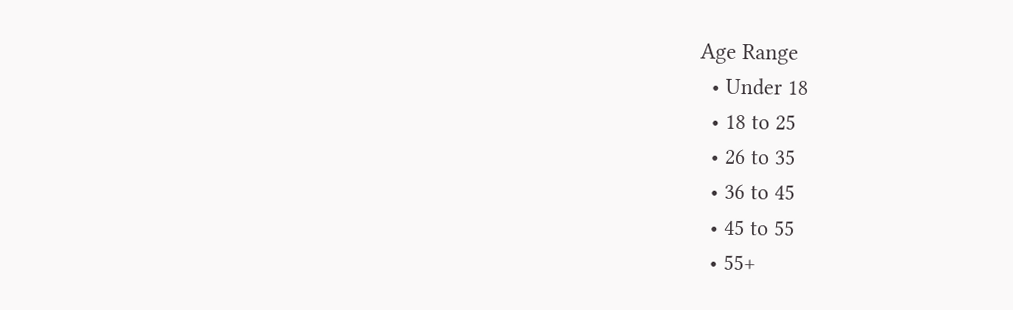Age Range
  • Under 18
  • 18 to 25
  • 26 to 35
  • 36 to 45
  • 45 to 55
  • 55+